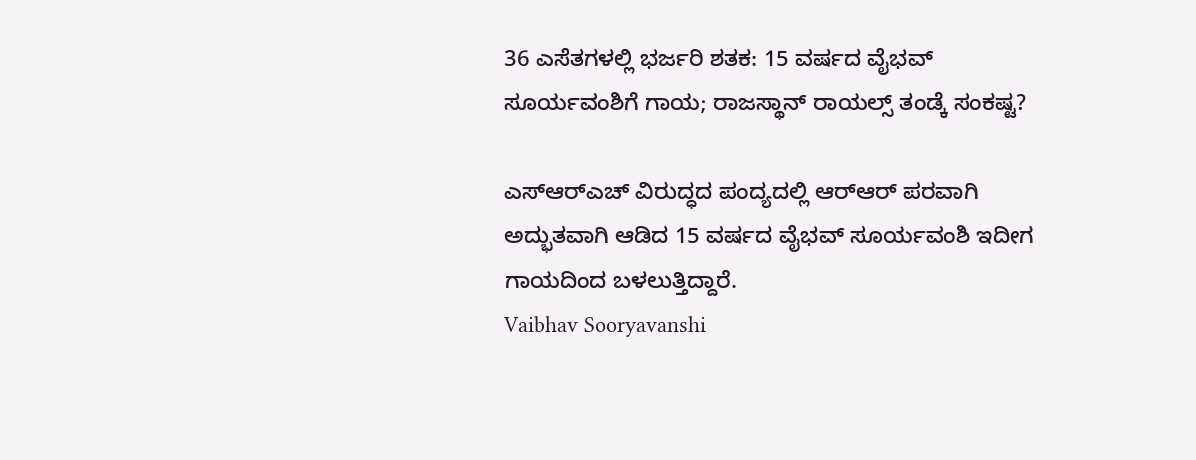36 ಎಸೆತಗಳಲ್ಲಿ ಭರ್ಜರಿ ಶತಕ: 15 ವರ್ಷದ ವೈಭವ್ ಸೂರ್ಯವಂಶಿಗೆ ಗಾಯ; ರಾಜಸ್ಥಾನ್ ರಾಯಲ್ಸ್ ತಂಡ್ಕೆ ಸಂಕಷ್ಟ?

ಎಸ್‌ಆರ್‌ಎಚ್ ವಿರುದ್ಧದ ಪಂದ್ಯದಲ್ಲಿ ಆರ್‌ಆರ್ ಪರವಾಗಿ ಅದ್ಭುತವಾಗಿ ಆಡಿದ 15 ವರ್ಷದ ವೈಭವ್ ಸೂರ್ಯವಂಶಿ ಇದೀಗ ಗಾಯದಿಂದ ಬಳಲುತ್ತಿದ್ದಾರೆ.
Vaibhav Sooryavanshi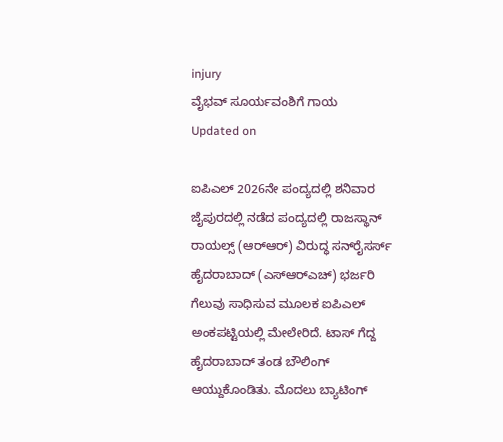injury
ವೈಭವ್ ಸೂರ್ಯವಂಶಿಗೆ ಗಾಯ
Updated on

ಐಪಿಎಲ್ 2026ನೇ ಪಂದ್ಯದಲ್ಲಿ ಶನಿವಾರ ಜೈಪುರದಲ್ಲಿ ನಡೆದ ಪಂದ್ಯದಲ್ಲಿ ರಾಜಸ್ಥಾನ್ ರಾಯಲ್ಸ್ (ಆರ್‌ಆರ್) ವಿರುದ್ಧ ಸನ್‌ರೈಸರ್ಸ್ ಹೈದರಾಬಾದ್ (ಎಸ್‌ಆರ್‌ಎಚ್) ಭರ್ಜರಿ ಗೆಲುವು ಸಾಧಿಸುವ ಮೂಲಕ ಐಪಿಎಲ್ ಅಂಕಪಟ್ಟಿಯಲ್ಲಿ ಮೇಲೇರಿದೆ. ಟಾಸ್ ಗೆದ್ದ ಹೈದರಾಬಾದ್ ತಂಡ ಬೌಲಿಂಗ್ ಆಯ್ದುಕೊಂಡಿತು. ಮೊದಲು ಬ್ಯಾಟಿಂಗ್‌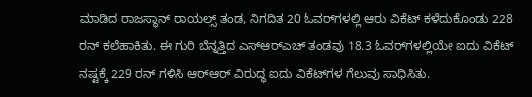ಮಾಡಿದ ರಾಜಸ್ಥಾನ್ ರಾಯಲ್ಸ್ ತಂಡ, ನಿಗದಿತ 20 ಓವರ್‌ಗಳಲ್ಲಿ ಆರು ವಿಕೆಟ್ ಕಳೆದುಕೊಂಡು 228 ರನ್ ಕಲೆಹಾಕಿತು. ಈ ಗುರಿ ಬೆನ್ನತ್ತಿದ ಎಸ್ಆರ್‌ಎಚ್ ತಂಡವು 18.3 ಓವರ್‌ಗಳಲ್ಲಿಯೇ ಐದು ವಿಕೆಟ್ ನಷ್ಟಕ್ಕೆ 229 ರನ್ ಗಳಿಸಿ ಆರ್‌ಆರ್ ವಿರುದ್ಧ ಐದು ವಿಕೆಟ್‌ಗಳ ಗೆಲುವು ಸಾಧಿಸಿತು.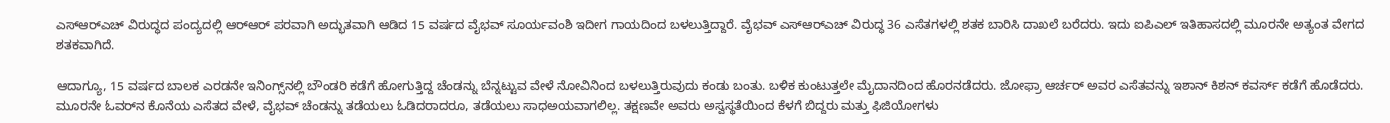ಎಸ್‌ಆರ್‌ಎಚ್ ವಿರುದ್ಧದ ಪಂದ್ಯದಲ್ಲಿ ಆರ್‌ಆರ್ ಪರವಾಗಿ ಅದ್ಭುತವಾಗಿ ಆಡಿದ 15 ವರ್ಷದ ವೈಭವ್ ಸೂರ್ಯವಂಶಿ ಇದೀಗ ಗಾಯದಿಂದ ಬಳಲುತ್ತಿದ್ದಾರೆ. ವೈಭವ್ ಎಸ್‌ಆರ್‌ಎಚ್ ವಿರುದ್ಧ 36 ಎಸೆತಗಳಲ್ಲಿ ಶತಕ ಬಾರಿಸಿ ದಾಖಲೆ ಬರೆದರು. ಇದು ಐಪಿಎಲ್ ಇತಿಹಾಸದಲ್ಲಿ ಮೂರನೇ ಅತ್ಯಂತ ವೇಗದ ಶತಕವಾಗಿದೆ.

ಆದಾಗ್ಯೂ, 15 ವರ್ಷದ ಬಾಲಕ ಎರಡನೇ ಇನಿಂಗ್ಸ್‌ನಲ್ಲಿ ಬೌಂಡರಿ ಕಡೆಗೆ ಹೋಗುತ್ತಿದ್ದ ಚೆಂಡನ್ನು ಬೆನ್ನಟ್ಟುವ ವೇಳೆ ನೋವಿನಿಂದ ಬಳಲುತ್ತಿರುವುದು ಕಂಡು ಬಂತು. ಬಳಿಕ ಕುಂಟುತ್ತಲೇ ಮೈದಾನದಿಂದ ಹೊರನಡೆದರು. ಜೋಫ್ರಾ ಆರ್ಚರ್ ಅವರ ಎಸೆತವನ್ನು ಇಶಾನ್ ಕಿಶನ್ ಕವರ್ಸ್ ಕಡೆಗೆ ಹೊಡೆದರು. ಮೂರನೇ ಓವರ್‌ನ ಕೊನೆಯ ಎಸೆತದ ವೇಳೆ, ವೈಭವ್ ಚೆಂಡನ್ನು ತಡೆಯಲು ಓಡಿದರಾದರೂ, ತಡೆಯಲು ಸಾಧಅಯವಾಗಲಿಲ್ಲ. ತಕ್ಷಣವೇ ಅವರು ಅಸ್ವಸ್ಥತೆಯಿಂದ ಕೆಳಗೆ ಬಿದ್ದರು ಮತ್ತು ಫಿಜಿಯೋಗಳು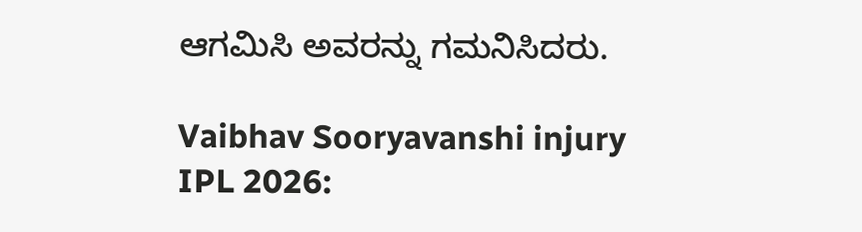ಆಗಮಿಸಿ ಅವರನ್ನು ಗಮನಿಸಿದರು.

Vaibhav Sooryavanshi injury
IPL 2026: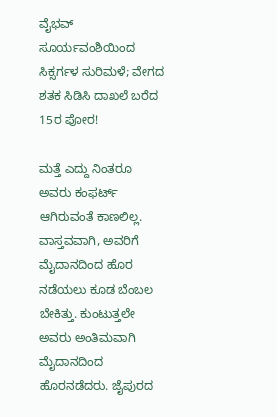ವೈಭವ್ ಸೂರ್ಯವಂಶಿಯಿಂದ ಸಿಕ್ಸರ್ಗಳ ಸುರಿಮಳೆ; ವೇಗದ ಶತಕ ಸಿಡಿಸಿ ದಾಖಲೆ ಬರೆದ 15ರ ಪೋರ!

ಮತ್ತೆ ಎದ್ದು ನಿಂತರೂ ಅವರು ಕಂಫರ್ಟ್ ಆಗಿರುವಂತೆ ಕಾಣಲಿಲ್ಲ. ವಾಸ್ತವವಾಗಿ, ಅವರಿಗೆ ಮೈದಾನದಿಂದ ಹೊರ ನಡೆಯಲು ಕೂಡ ಬೆಂಬಲ ಬೇಕಿತ್ತು. ಕುಂಟುತ್ತಲೇ ಅವರು ಅಂತಿಮವಾಗಿ ಮೈದಾನದಿಂದ ಹೊರನಡೆದರು. ಜೈಪುರದ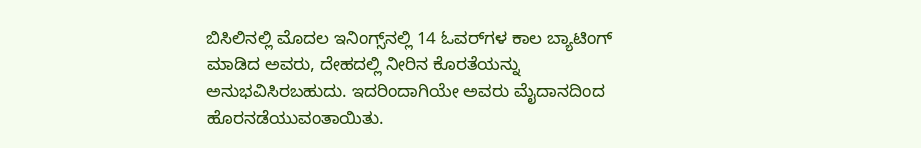ಬಿಸಿಲಿನಲ್ಲಿ ಮೊದಲ ಇನಿಂಗ್ಸ್‌ನಲ್ಲಿ 14 ಓವರ್‌ಗಳ ಕಾಲ ಬ್ಯಾಟಿಂಗ್ ಮಾಡಿದ ಅವರು, ದೇಹದಲ್ಲಿ ನೀರಿನ ಕೊರತೆಯನ್ನು ಅನುಭವಿಸಿರಬಹುದು. ಇದರಿಂದಾಗಿಯೇ ಅವರು ಮೈದಾನದಿಂದ ಹೊರನಡೆಯುವಂತಾಯಿತು.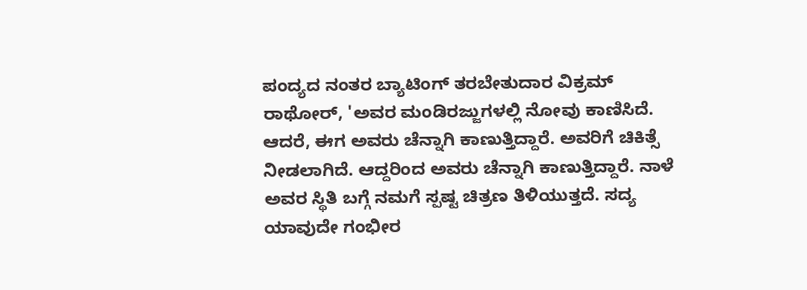ಪಂದ್ಯದ ನಂತರ ಬ್ಯಾಟಿಂಗ್ ತರಬೇತುದಾರ ವಿಕ್ರಮ್ ರಾಥೋರ್, 'ಅವರ ಮಂಡಿರಜ್ಜುಗಳಲ್ಲಿ ನೋವು ಕಾಣಿಸಿದೆ. ಆದರೆ, ಈಗ ಅವರು ಚೆನ್ನಾಗಿ ಕಾಣುತ್ತಿದ್ದಾರೆ. ಅವರಿಗೆ ಚಿಕಿತ್ಸೆ ನೀಡಲಾಗಿದೆ. ಆದ್ದರಿಂದ ಅವರು ಚೆನ್ನಾಗಿ ಕಾಣುತ್ತಿದ್ದಾರೆ. ನಾಳೆ ಅವರ ಸ್ಥಿತಿ ಬಗ್ಗೆ ನಮಗೆ ಸ್ಪಷ್ಟ ಚಿತ್ರಣ ತಿಳಿಯುತ್ತದೆ. ಸದ್ಯ ಯಾವುದೇ ಗಂಭೀರ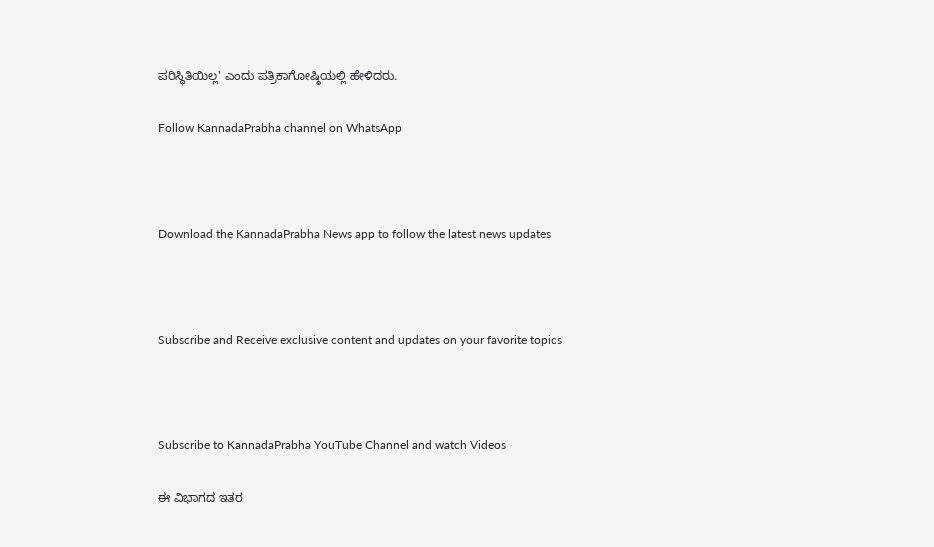ಪರಿಸ್ಥಿತಿಯಿಲ್ಲ' ಎಂದು ಪತ್ರಿಕಾಗೋಷ್ಠಿಯಲ್ಲಿ ಹೇಳಿದರು.

Follow KannadaPrabha channel on WhatsApp



Download the KannadaPrabha News app to follow the latest news updates



Subscribe and Receive exclusive content and updates on your favorite topics



Subscribe to KannadaPrabha YouTube Channel and watch Videos

ಈ ವಿಭಾಗದ ಇತರ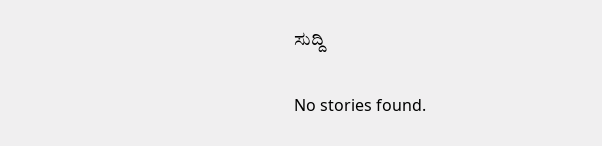ಸುದ್ದಿ

No stories found.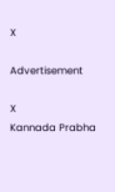X

Advertisement

X
Kannada Prabha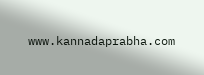www.kannadaprabha.com